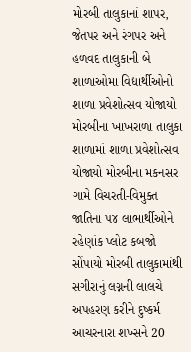મોરબી તાલુકાનાં શાપર, જેતપર અને રંગપર અને હળવદ તાલુકાની બે શાળાઓમા વિદ્યાર્થીઓનો શાળા પ્રવેશોત્સવ યોજાયો મોરબીના ખાખરાળા તાલુકા શાળામાં શાળા પ્રવેશોત્સવ યોજાયો મોરબીના મકનસર ગામે વિચરતી-વિમુક્ત જાતિના ૫૪ લાભાર્થીઓને રહેણાંક પ્લોટ કબજો સોંપાયો મોરબી તાલુકામાંથી સગીરાનું લગ્નની લાલચે અપહરણ કરીને દુષ્કર્મ આચરનારા શખ્સને 20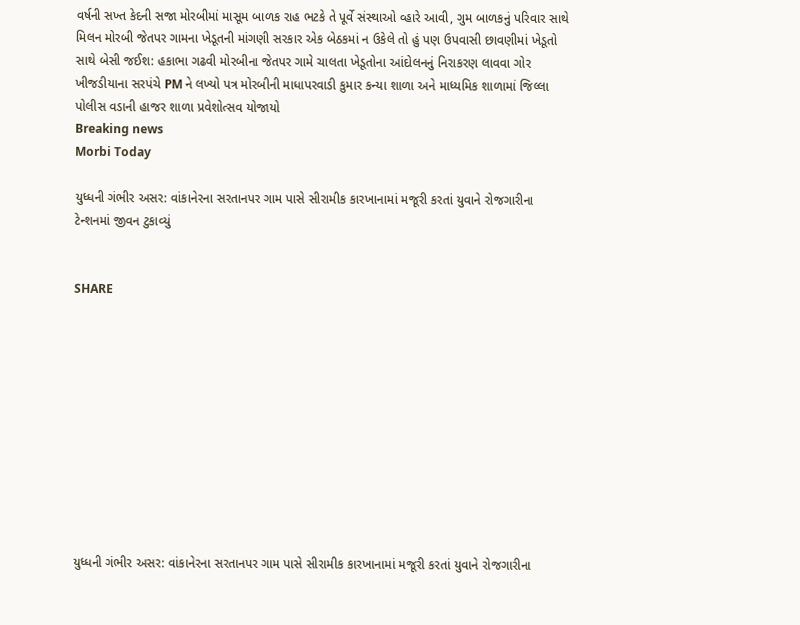વર્ષની સખ્ત કેદની સજા મોરબીમાં માસૂમ બાળક રાહ ભટકે તે પૂર્વે સંસ્થાઓ વ્હારે આવી, ગુમ બાળકનું પરિવાર સાથે મિલન મોરબી જેતપર ગામના ખેડૂતની માંગણી સરકાર એક બેઠકમાં ન ઉકેલે તો હું પણ ઉપવાસી છાવણીમાં ખેડૂતો સાથે બેસી જઈશ: હકાભા ગઢવી મોરબીના જેતપર ગામે ચાલતા ખેડૂતોના આંદોલનનું નિરાકરણ લાવવા ગોર ખીજડીયાના સરપંચે PM ને લખ્યો પત્ર મોરબીની માધાપરવાડી કુમાર કન્યા શાળા અને માધ્યમિક શાળામાં જિલ્લા પોલીસ વડાની હાજર શાળા પ્રવેશોત્સવ યોજાયો
Breaking news
Morbi Today

યુધ્ધની ગંભીર અસર: વાંકાનેરના સરતાનપર ગામ પાસે સીરામીક કારખાનામાં મજૂરી કરતાં યુવાને રોજગારીના ટેન્શનમાં જીવન ટુકાવ્યું


SHARE











યુધ્ધની ગંભીર અસર: વાંકાનેરના સરતાનપર ગામ પાસે સીરામીક કારખાનામાં મજૂરી કરતાં યુવાને રોજગારીના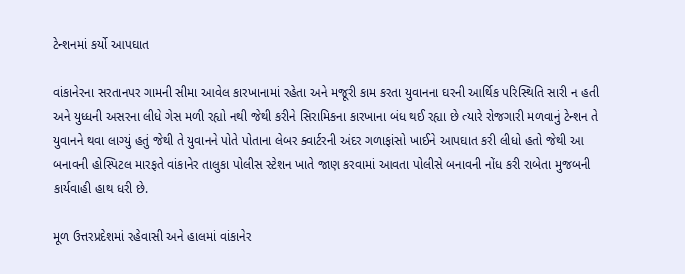ટેન્શનમાં કર્યો આપઘાત

વાંકાનેરના સરતાનપર ગામની સીમા આવેલ કારખાનામાં રહેતા અને મજૂરી કામ કરતા યુવાનના ઘરની આર્થિક પરિસ્થિતિ સારી ન હતી અને યુધ્ધની અસરના લીધે ગેસ મળી રહ્યો નથી જેથી કરીને સિરામિકના કારખાના બંધ થઈ રહ્યા છે ત્યારે રોજગારી મળવાનું ટેન્શન તે યુવાનને થવા લાગ્યું હતું જેથી તે યુવાનને પોતે પોતાના લેબર ક્વાર્ટરની અંદર ગળાફાંસો ખાઈને આપઘાત કરી લીધો હતો જેથી આ બનાવની હોસ્પિટલ મારફતે વાંકાનેર તાલુકા પોલીસ સ્ટેશન ખાતે જાણ કરવામાં આવતા પોલીસે બનાવની નોંધ કરી રાબેતા મુજબની કાર્યવાહી હાથ ધરી છે.

મૂળ ઉત્તરપ્રદેશમાં રહેવાસી અને હાલમાં વાંકાનેર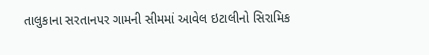તાલુકાના સરતાનપર ગામની સીમમાં આવેલ ઇટાલીનો સિરામિક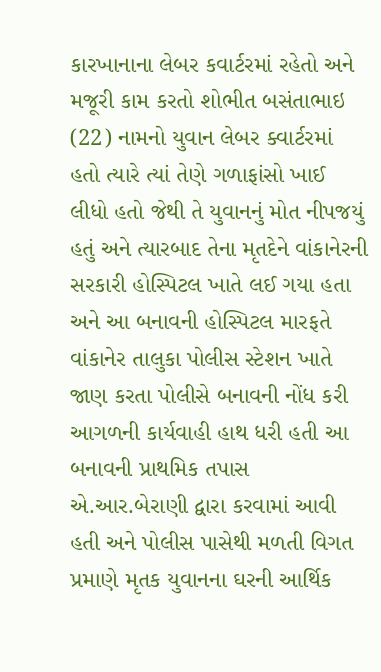કારખાનાના લેબર કવાર્ટરમાં રહેતો અને મજૂરી કામ કરતો શોભીત બસંતાભાઇ (22) નામનો યુવાન લેબર ક્વાર્ટરમાં હતો ત્યારે ત્યાં તેણે ગળાફાંસો ખાઈ લીધો હતો જેથી તે યુવાનનું મોત નીપજયું હતું અને ત્યારબાદ તેના મૃતદેને વાંકાનેરની સરકારી હોસ્પિટલ ખાતે લઈ ગયા હતા અને આ બનાવની હોસ્પિટલ મારફતે વાંકાનેર તાલુકા પોલીસ સ્ટેશન ખાતે જાણ કરતા પોલીસે બનાવની નોંધ કરી આગળની કાર્યવાહી હાથ ધરી હતી આ બનાવની પ્રાથમિક તપાસ એ.આર.બેરાણી દ્વારા કરવામાં આવી હતી અને પોલીસ પાસેથી મળતી વિગત પ્રમાણે મૃતક યુવાનના ઘરની આર્થિક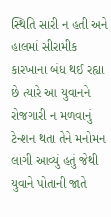સ્થિતિ સારી ન હતી અને હાલમાં સીરામીક કારખાના બંધ થઈ રહ્યા છે ત્યારે આ યુવાનને રોજગારી ન મળવાનું ટેન્શન થતા તેને મનોમન લાગી આવ્યું હતું જેથી યુવાને પોતાની જાતે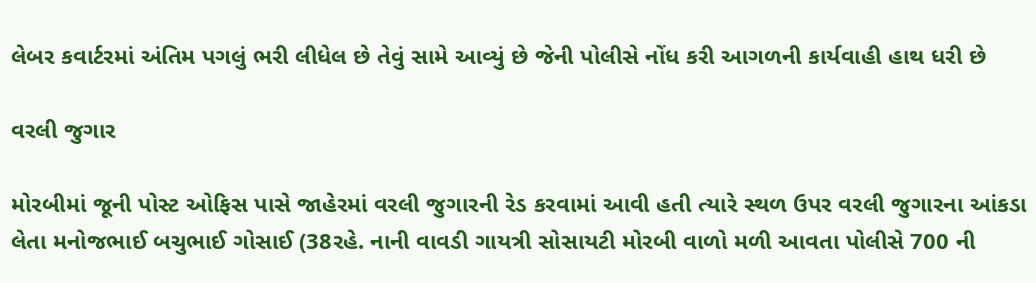લેબર કવાર્ટરમાં અંતિમ પગલું ભરી લીધેલ છે તેવું સામે આવ્યું છે જેની પોલીસે નોંધ કરી આગળની કાર્યવાહી હાથ ધરી છે

વરલી જુગાર

મોરબીમાં જૂની પોસ્ટ ઓફિસ પાસે જાહેરમાં વરલી જુગારની રેડ કરવામાં આવી હતી ત્યારે સ્થળ ઉપર વરલી જુગારના આંકડા લેતા મનોજભાઈ બચુભાઈ ગોસાઈ (38રહે. નાની વાવડી ગાયત્રી સોસાયટી મોરબી વાળો મળી આવતા પોલીસે 700 ની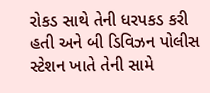રોકડ સાથે તેની ધરપકડ કરી હતી અને બી ડિવિઝન પોલીસ સ્ટેશન ખાતે તેની સામે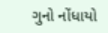ગુનો નોંધાયો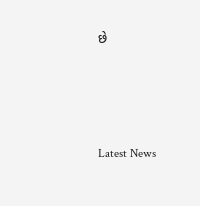છે






Latest News